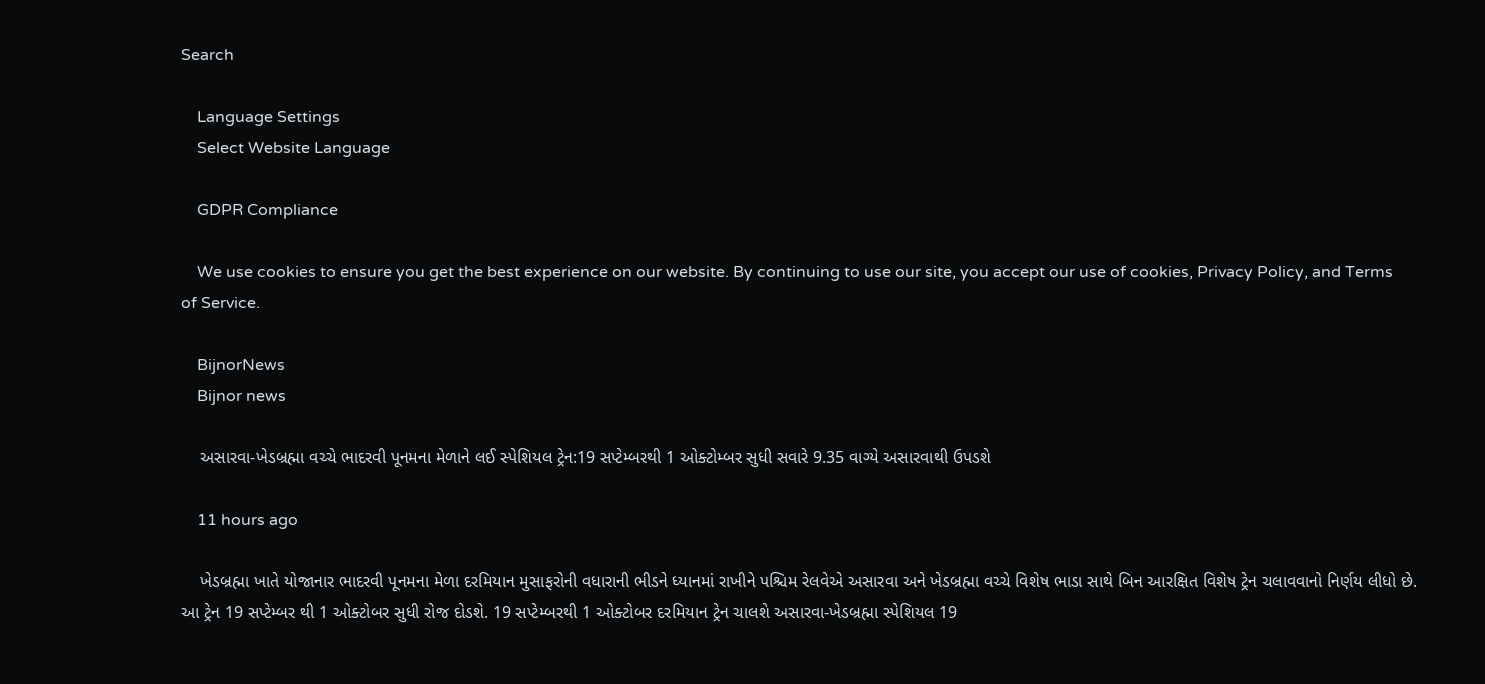Search

    Language Settings
    Select Website Language

    GDPR Compliance

    We use cookies to ensure you get the best experience on our website. By continuing to use our site, you accept our use of cookies, Privacy Policy, and Terms of Service.

    BijnorNews
    Bijnor news

    અસારવા-ખેડબ્રહ્મા વચ્ચે ભાદરવી પૂનમના મેળાને લઈ સ્પેશિયલ ટ્રેન:19 સપ્ટેમ્બરથી 1 ઓક્ટોમ્બર સુધી સવારે 9.35 વાગ્યે અસારવાથી ઉપડશે

    11 hours ago

    ખેડબ્રહ્મા ખાતે યોજાનાર ભાદરવી પૂનમના મેળા દરમિયાન મુસાફરોની વધારાની ભીડને ધ્યાનમાં રાખીને પશ્ચિમ રેલવેએ અસારવા અને ખેડબ્રહ્મા વચ્ચે વિશેષ ભાડા સાથે બિન આરક્ષિત વિશેષ ટ્રેન ચલાવવાનો નિર્ણય લીધો છે. આ ટ્રેન 19 સપ્ટેમ્બર થી 1 ઓક્ટોબર સુધી રોજ દોડશે. 19 સપ્ટેમ્બરથી 1 ઓક્ટોબર દરમિયાન ટ્રેન ચાલશે અસારવા-ખેડબ્રહ્મા સ્પેશિયલ 19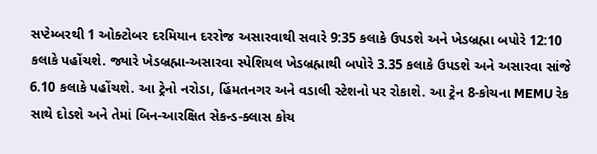સપ્ટેમ્બરથી 1 ઓક્ટોબર દરમિયાન દરરોજ અસારવાથી સવારે 9:35 કલાકે ઉપડશે અને ખેડબ્રહ્મા બપોરે 12:10 કલાકે પહોંચશે. જ્યારે ખેડબ્રહ્મા-અસારવા સ્પેશિયલ ખેડબ્રહ્માથી બપોરે 3.35 કલાકે ઉપડશે અને અસારવા સાંજે 6.10 કલાકે પહોંચશે. આ ટ્રેનો નરોડા, હિંમતનગર અને વડાલી સ્ટેશનો પર રોકાશે. આ ટ્રેન 8-કોચના MEMU રેક સાથે દોડશે અને તેમાં બિન-આરક્ષિત સેકન્ડ-ક્લાસ કોચ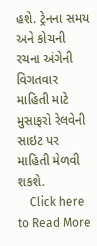હશે. ટ્રેનના સમય અને કોચની રચના અંગેની વિગતવાર માહિતી માટે મુસાફરો રેલવેની સાઇટ પર માહિતી મેળવી શકશે.
    Click here to Read More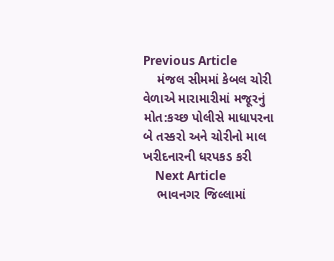Previous Article
    મંજલ સીમમાં કેબલ ચોરી વેળાએ મારામારીમાં મજૂરનું મોત:કચ્છ પોલીસે માધાપરના બે તસ્કરો અને ચોરીનો માલ ખરીદનારની ધરપકડ કરી
    Next Article
    ભાવનગર જિલ્લામાં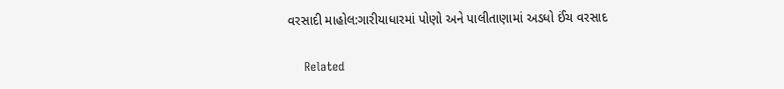વરસાદી માહોલ:ગારીયાધારમાં પોણો અને પાલીતાણામાં અડધો ઈંચ વરસાદ

    Related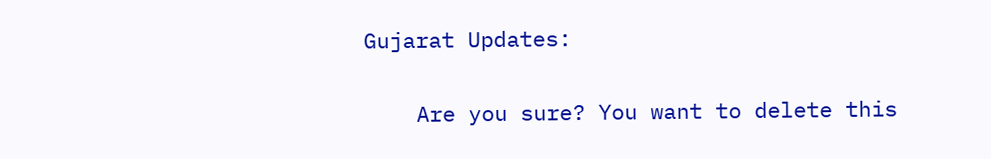Gujarat Updates:

    Are you sure? You want to delete this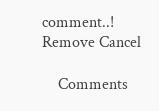comment..! Remove Cancel

    Comments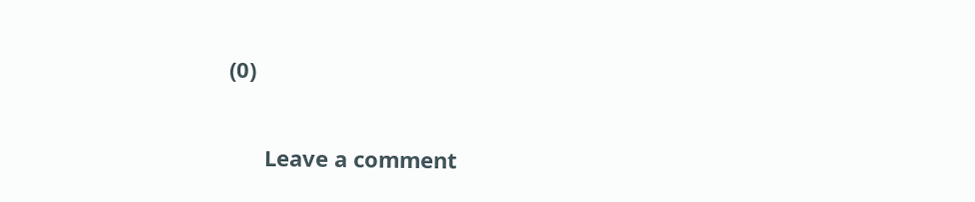(0)

      Leave a comment